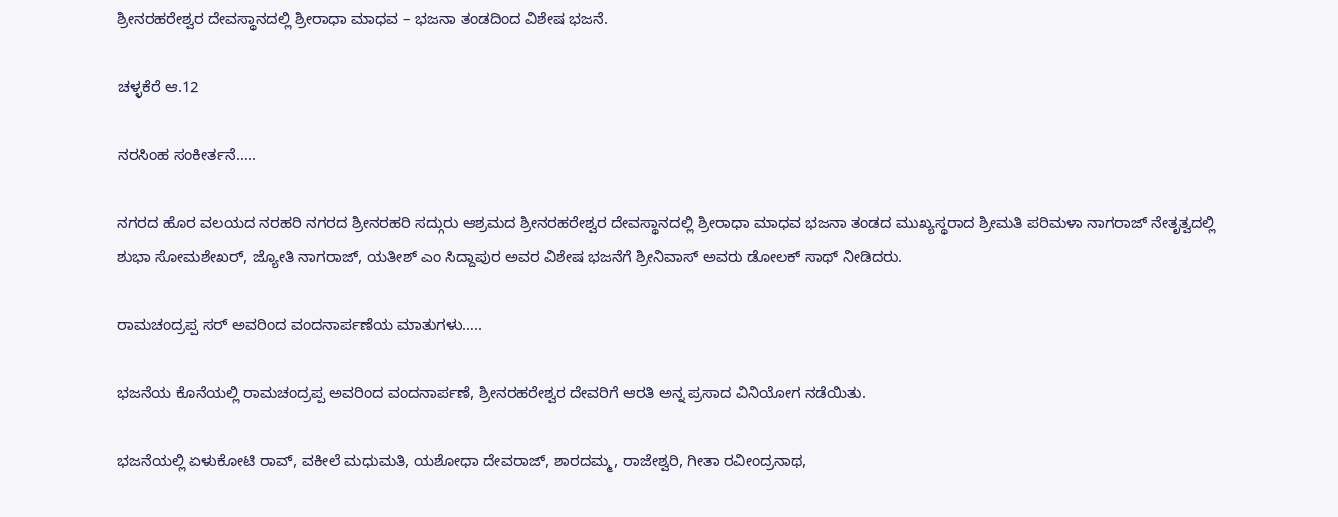ಶ್ರೀನರಹರೇಶ್ವರ ದೇವಸ್ಥಾನದಲ್ಲಿ ಶ್ರೀರಾಧಾ ಮಾಧವ – ಭಜನಾ ತಂಡದಿಂದ ವಿಶೇಷ ಭಜನೆ.

ಚಳ್ಳಕೆರೆ ಆ.12

ನರಸಿಂಹ ಸಂಕೀರ್ತನೆ…..

ನಗರದ ಹೊರ ವಲಯದ ನರಹರಿ ನಗರದ ಶ್ರೀನರಹರಿ ಸದ್ಗುರು ಆಶ್ರಮದ ಶ್ರೀನರಹರೇಶ್ವರ ದೇವಸ್ಥಾನದಲ್ಲಿ ಶ್ರೀರಾಧಾ ಮಾಧವ ಭಜನಾ ತಂಡದ ಮುಖ್ಯಸ್ಥರಾದ ಶ್ರೀಮತಿ ಪರಿಮಳಾ ನಾಗರಾಜ್ ನೇತೃತ್ವದಲ್ಲಿ ಶುಭಾ ಸೋಮಶೇಖರ್, ಜ್ಯೋತಿ ನಾಗರಾಜ್, ಯತೀಶ್ ಎಂ ಸಿದ್ದಾಪುರ ಅವರ ವಿಶೇಷ ಭಜನೆಗೆ ಶ್ರೀನಿವಾಸ್ ಅವರು ಡೋಲಕ್ ಸಾಥ್ ನೀಡಿದರು.

ರಾಮಚಂದ್ರಪ್ಪ ಸರ್ ಅವರಿಂದ ವಂದನಾರ್ಪಣೆಯ ಮಾತುಗಳು…..

ಭಜನೆಯ ಕೊನೆಯಲ್ಲಿ ರಾಮಚಂದ್ರಪ್ಪ ಅವರಿಂದ ವಂದನಾರ್ಪಣೆ, ಶ್ರೀನರಹರೇಶ್ವರ ದೇವರಿಗೆ ಆರತಿ ಅನ್ನ ಪ್ರಸಾದ ವಿನಿಯೋಗ ನಡೆಯಿತು.

ಭಜನೆಯಲ್ಲಿ ಏಳುಕೋಟಿ ರಾವ್, ವಕೀಲೆ ಮಧುಮತಿ, ಯಶೋಧಾ ದೇವರಾಜ್, ಶಾರದಮ್ಮ, ರಾಜೇಶ್ವರಿ, ಗೀತಾ ರವೀಂದ್ರನಾಥ,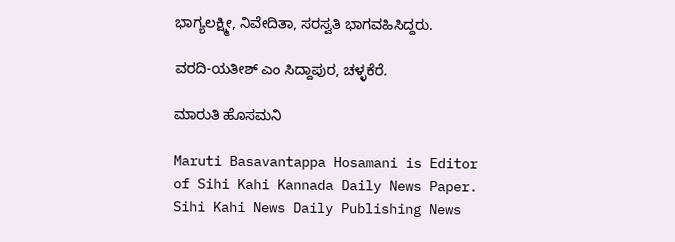ಭಾಗ್ಯಲಕ್ಷ್ಮೀ, ನಿವೇದಿತಾ, ಸರಸ್ವತಿ ಭಾಗವಹಿಸಿದ್ದರು.

ವರದಿ-ಯತೀಶ್ ಎಂ ಸಿದ್ದಾಪುರ, ಚಳ್ಳಕೆರೆ.

ಮಾರುತಿ ಹೊಸಮನಿ

Maruti Basavantappa Hosamani is Editor of Sihi Kahi Kannada Daily News Paper. Sihi Kahi News Daily Publishing News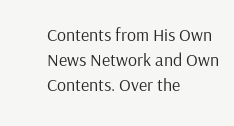Contents from His Own News Network and Own Contents. Over the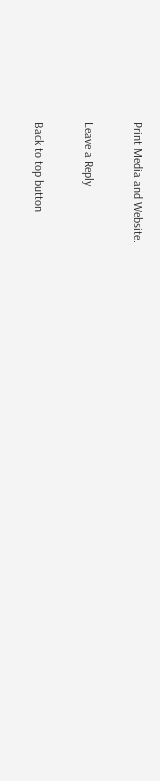Print Media and Website.

Leave a Reply

Back to top button